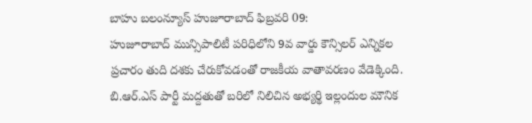బాహు బలంన్యూస్ హుజూరాబాద్ ఫిబ్రవరి 09:
హుజూరాబాద్ మున్సిపాలిటీ పరిధిలోని 9వ వార్డు కౌన్సిలర్ ఎన్నికల ప్రచారం తుది దశకు చేరుకోవడంతో రాజకీయ వాతావరణం వేడెక్కింది. బి.ఆర్.ఎస్ పార్టీ మద్దతుతో బరిలో నిలిచిన అభ్యర్థి ఇల్లందుల మౌనిక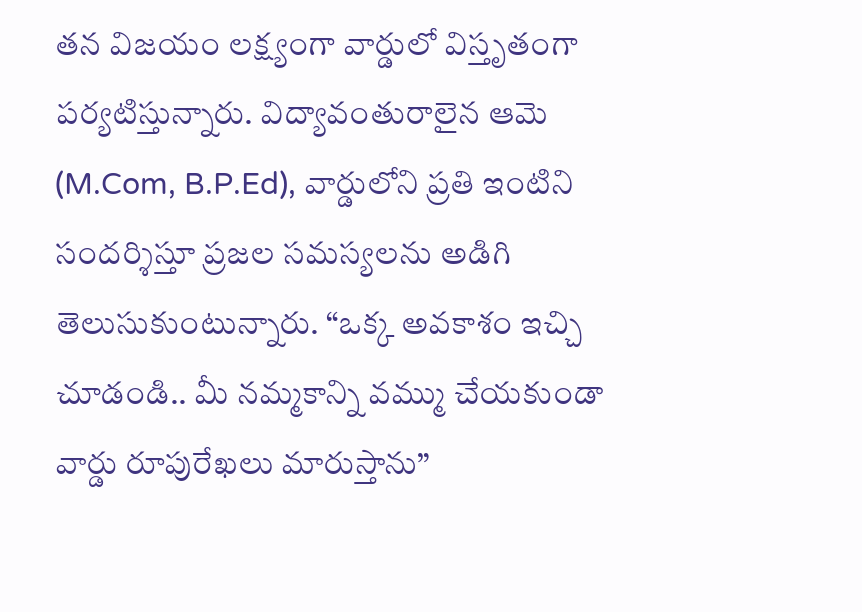తన విజయం లక్ష్యంగా వార్డులో విస్తృతంగా పర్యటిస్తున్నారు. విద్యావంతురాలైన ఆమె (M.Com, B.P.Ed), వార్డులోని ప్రతి ఇంటిని సందర్శిస్తూ ప్రజల సమస్యలను అడిగి తెలుసుకుంటున్నారు. “ఒక్క అవకాశం ఇచ్చి చూడండి.. మీ నమ్మకాన్ని వమ్ము చేయకుండా వార్డు రూపురేఖలు మారుస్తాను”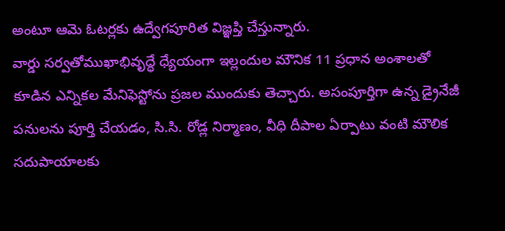అంటూ ఆమె ఓటర్లకు ఉద్వేగపూరిత విజ్ఞప్తి చేస్తున్నారు.
వార్డు సర్వతోముఖాభివృద్ధే ధ్యేయంగా ఇల్లందుల మౌనిక 11 ప్రధాన అంశాలతో కూడిన ఎన్నికల మేనిఫెస్టోను ప్రజల ముందుకు తెచ్చారు. అసంపూర్తిగా ఉన్న డ్రైనేజీ పనులను పూర్తి చేయడం, సి.సి. రోడ్ల నిర్మాణం, వీధి దీపాల ఏర్పాటు వంటి మౌలిక సదుపాయాలకు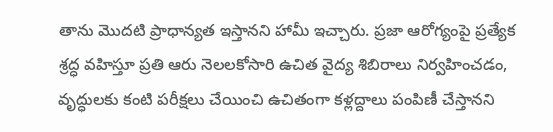తాను మొదటి ప్రాధాన్యత ఇస్తానని హామీ ఇచ్చారు. ప్రజా ఆరోగ్యంపై ప్రత్యేక శ్రద్ధ వహిస్తూ ప్రతి ఆరు నెలలకోసారి ఉచిత వైద్య శిబిరాలు నిర్వహించడం, వృద్ధులకు కంటి పరీక్షలు చేయించి ఉచితంగా కళ్లద్దాలు పంపిణీ చేస్తానని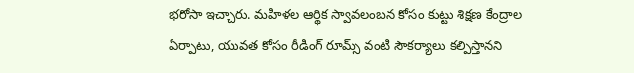భరోసా ఇచ్చారు. మహిళల ఆర్థిక స్వావలంబన కోసం కుట్టు శిక్షణ కేంద్రాల ఏర్పాటు, యువత కోసం రీడింగ్ రూమ్స్ వంటి సౌకర్యాలు కల్పిస్తానని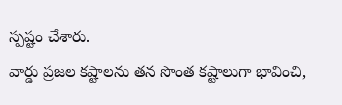స్పష్టం చేశారు.
వార్డు ప్రజల కష్టాలను తన సొంత కష్టాలుగా భావించి,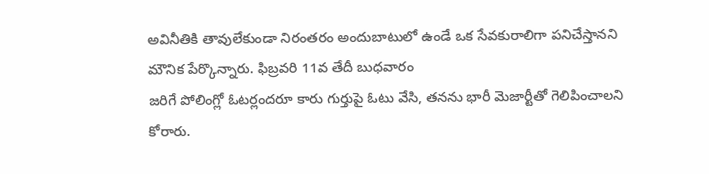అవినీతికి తావులేకుండా నిరంతరం అందుబాటులో ఉండే ఒక సేవకురాలిగా పనిచేస్తానని మౌనిక పేర్కొన్నారు. ఫిబ్రవరి 11వ తేదీ బుధవారం
జరిగే పోలింగ్లో ఓటర్లందరూ కారు గుర్తుపై ఓటు వేసి, తనను భారీ మెజార్టీతో గెలిపించాలని కోరారు.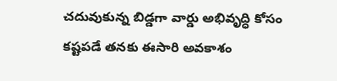చదువుకున్న బిడ్డగా వార్డు అభివృద్ధి కోసం కష్టపడే తనకు ఈసారి అవకాశం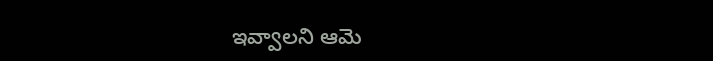ఇవ్వాలని ఆమె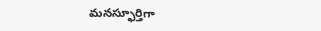మనస్ఫూర్తిగా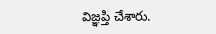విజ్ఞప్తి చేశారు.